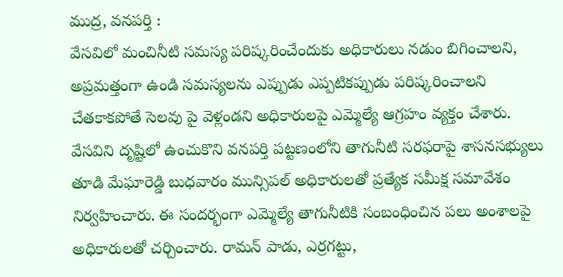ముద్ర, వనపర్తి :
వేసవిలో మంచినీటి సమస్య పరిష్కరించేందుకు అధికారులు నడుం బిగించాలని, అప్రమత్తంగా ఉండి సమస్యలను ఎప్పుడు ఎప్పటికప్పుడు పరిష్కరించాలని చేతకాకపోతే సెలవు పై వెళ్లండని అధికారులపై ఎమ్మెల్యే ఆగ్రహం వ్యక్తం చేశారు. వేసవిని దృష్టిలో ఉంచుకొని వనపర్తి పట్టణంలోని తాగునీటి సరఫరాపై శాసనసభ్యులు తూడి మేఘారెడ్డి బుధవారం మున్సిపల్ అధికారులతో ప్రత్యేక సమీక్ష సమావేశం నిర్వహించారు. ఈ సందర్భంగా ఎమ్మెల్యే తాగునీటికి సంబంధించిన పలు అంశాలపై అధికారులతో చర్చించారు. రామన్ పాడు, ఎర్రగట్టు,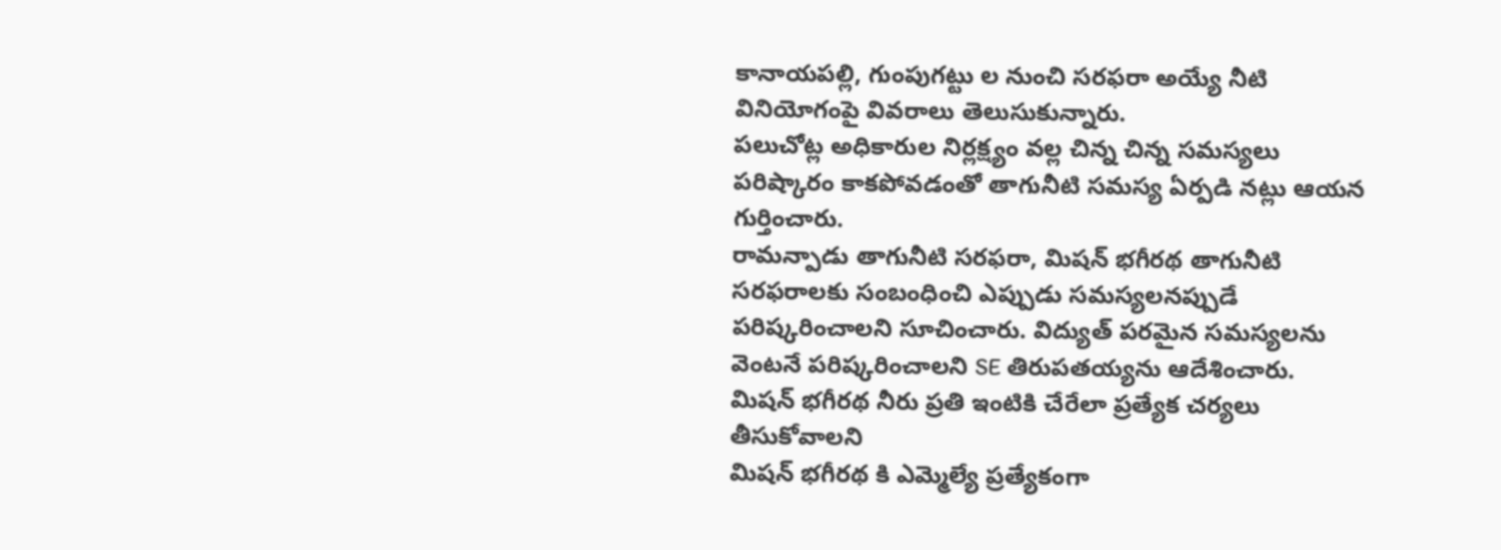కానాయపల్లి, గుంపుగట్టు ల నుంచి సరఫరా అయ్యే నీటి వినియోగంపై వివరాలు తెలుసుకున్నారు.
పలుచోట్ల అధికారుల నిర్లక్ష్యం వల్ల చిన్న చిన్న సమస్యలు పరిష్కారం కాకపోవడంతో తాగునీటి సమస్య ఏర్పడి నట్లు ఆయన గుర్తించారు.
రామన్పాడు తాగునీటి సరఫరా, మిషన్ భగీరథ తాగునీటి సరఫరాలకు సంబంధించి ఎప్పుడు సమస్యలనప్పుడే పరిష్కరించాలని సూచించారు. విద్యుత్ పరమైన సమస్యలను వెంటనే పరిష్కరించాలని SE తిరుపతయ్యను ఆదేశించారు. మిషన్ భగీరథ నీరు ప్రతి ఇంటికి చేరేలా ప్రత్యేక చర్యలు తీసుకోవాలని
మిషన్ భగీరథ కి ఎమ్మెల్యే ప్రత్యేకంగా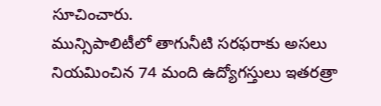సూచించారు.
మున్సిపాలిటీలో తాగునీటి సరఫరాకు అసలు నియమించిన 74 మంది ఉద్యోగస్తులు ఇతరత్రా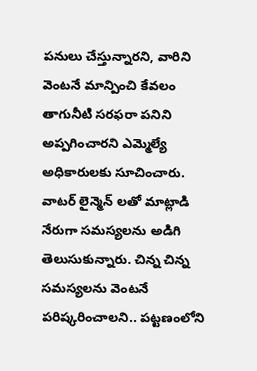పనులు చేస్తున్నారని, వారిని వెంటనే మాన్పించి కేవలం తాగునీటి సరఫరా పనిని అప్పగించారని ఎమ్మెల్యే అధికారులకు సూచించారు.
వాటర్ లైన్మెన్ లతో మాట్లాడి నేరుగా సమస్యలను అడిగి తెలుసుకున్నారు. చిన్న చిన్న సమస్యలను వెంటనే పరిష్కరించాలని.. పట్టణంలోని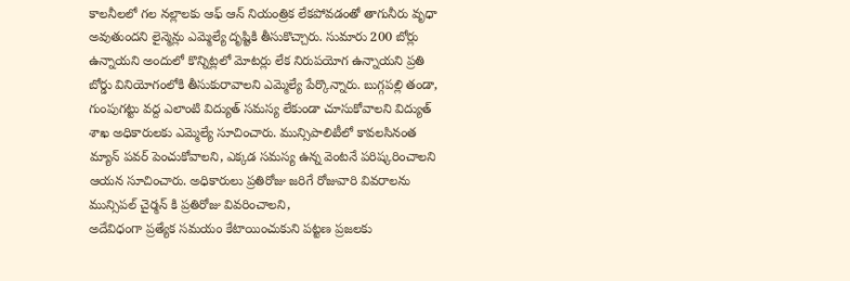కాలనీలలో గల నల్లాలకు ఆఫ్ ఆన్ నియంత్రిక లేకపోవడంతో తాగునీరు వృధా అవుతుందని లైన్మెన్లు ఎమ్మెల్యే దృష్టికి తీసుకొచ్చారు. సుమారు 200 బోర్లు ఉన్నాయని అందులో కొన్నిట్లలో మోటర్లు లేక నిరుపయోగ ఉన్నాయని ప్రతి బోర్డు వినియోగంలోకి తీసుకురావాలని ఎమ్మెల్యే పేర్కొన్నారు. బుగ్గపల్లి తండా, గుంపుగట్టు వద్ద ఎలాంటి విద్యుత్ సమస్య లేకుండా చూసుకోవాలని విద్యుత్ శాఖ అధికారులకు ఎమ్మెల్యే సూచించారు. మున్సిపాలిటీలో కావలసినంత మ్యాన్ పవర్ పెంచుకోవాలని, ఎక్కడ సమస్య ఉన్న వెంటనే పరిష్కరించాలని ఆయన సూచించారు. అధికారులు ప్రతిరోజు జరిగే రోజువారి వివరాలను మున్సిపల్ చైర్మన్ కి ప్రతిరోజు వివరించాలని,
అదేవిధంగా ప్రత్యేక సమయం కేటాయించుకుని పట్టణ ప్రజలకు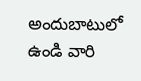అందుబాటులో ఉండి వారి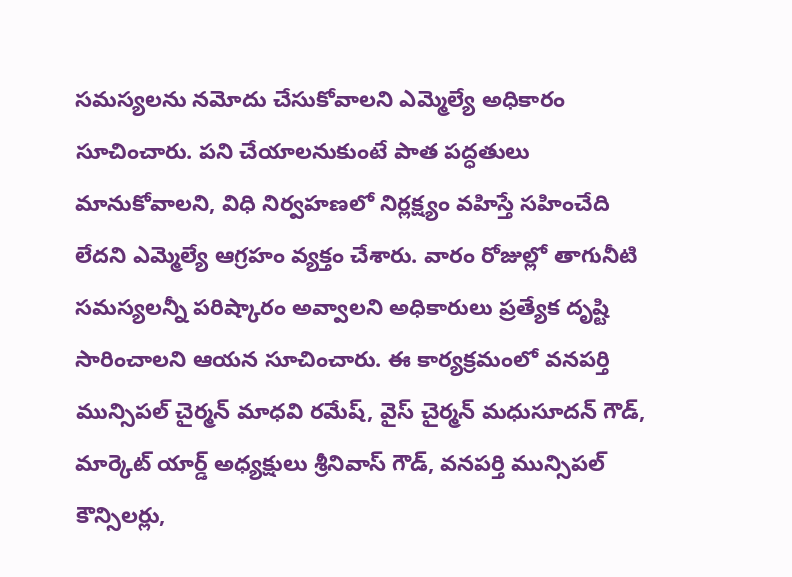సమస్యలను నమోదు చేసుకోవాలని ఎమ్మెల్యే అధికారం సూచించారు. పని చేయాలనుకుంటే పాత పద్ధతులు మానుకోవాలని, విధి నిర్వహణలో నిర్లక్ష్యం వహిస్తే సహించేది లేదని ఎమ్మెల్యే ఆగ్రహం వ్యక్తం చేశారు. వారం రోజుల్లో తాగునీటి సమస్యలన్నీ పరిష్కారం అవ్వాలని అధికారులు ప్రత్యేక దృష్టి సారించాలని ఆయన సూచించారు. ఈ కార్యక్రమంలో వనపర్తి మున్సిపల్ చైర్మన్ మాధవి రమేష్, వైస్ చైర్మన్ మధుసూదన్ గౌడ్, మార్కెట్ యార్డ్ అధ్యక్షులు శ్రీనివాస్ గౌడ్, వనపర్తి మున్సిపల్ కౌన్సిలర్లు,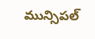మున్సిపల్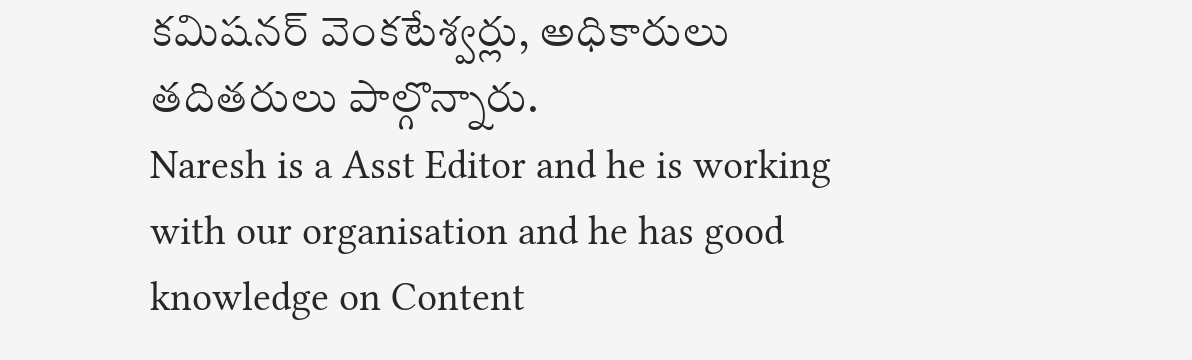కమిషనర్ వెంకటేశ్వర్లు, అధికారులు తదితరులు పాల్గొన్నారు.
Naresh is a Asst Editor and he is working with our organisation and he has good knowledge on Content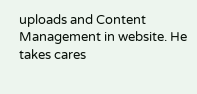uploads and Content Management in website. He takes cares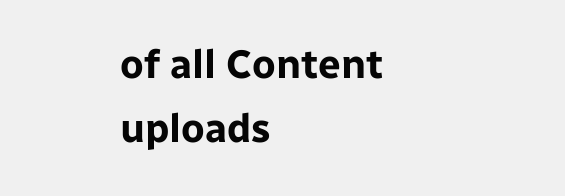of all Content uploads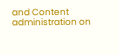and Content administration on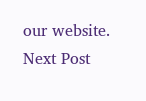our website.
Next Post